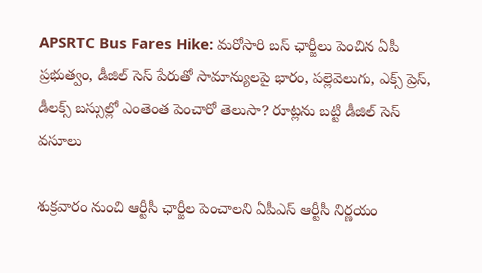APSRTC Bus Fares Hike: మరోసారి బస్ ఛార్జీలు పెంచిన ఏపీ ప్రభుత్వం, డీజిల్ సెస్ పేరుతో సామాన్యులపై భారం, పల్లెవెలుగు, ఎక్స్ ప్రెస్, డీలక్స్ బస్సుల్లో ఎంతెంత పెంచారో తెలుసా? రూట్లను బట్టి డీజిల్ సెస్‌ వసూలు

శుక్రవారం నుంచి ఆర్టీసీ ఛార్జీల పెంచాలని ఏపీఎస్ ఆర్టీసీ నిర్ణయం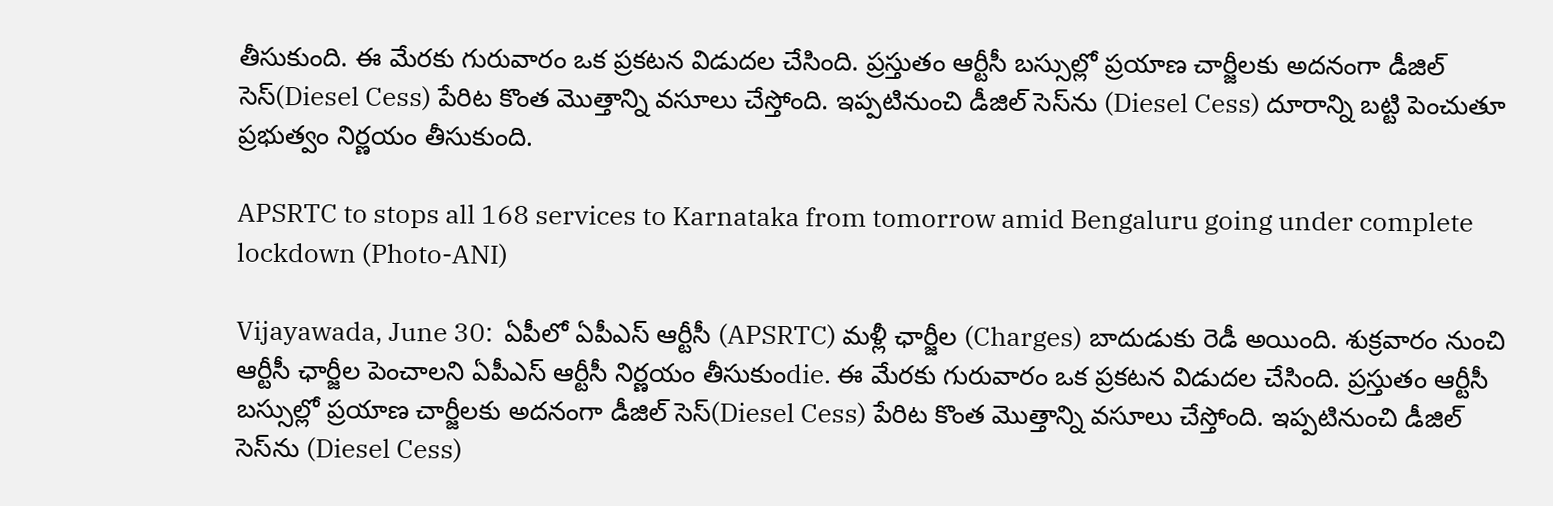తీసుకుంది. ఈ మేరకు గురువారం ఒక ప్ర‌క‌ట‌న విడుద‌ల చేసింది. ప్రస్తుతం ఆర్టీసీ బ‌స్సుల్లో ప్ర‌యాణ చార్జీలకు అద‌న‌ంగా డీజిల్ సెస్(Diesel Cess) పేరిట కొంత మొత్తాన్ని వ‌సూలు చేస్తోంది. ఇప్పటినుంచి డీజిల్ సెస్‌ను (Diesel Cess) దూరాన్ని బ‌ట్టి పెంచుతూ ప్ర‌భుత్వం నిర్ణ‌యం తీసుకుంది.

APSRTC to stops all 168 services to Karnataka from tomorrow amid Bengaluru going under complete lockdown (Photo-ANI)

Vijayawada, June 30:  ఏపీలో ఏపీఎస్ ఆర్టీసీ (APSRTC) మళ్లీ ఛార్జీల (Charges) బాదుడుకు రెడీ అయింది. శుక్రవారం నుంచి ఆర్టీసీ ఛార్జీల పెంచాలని ఏపీఎస్ ఆర్టీసీ నిర్ణయం తీసుకుంdie. ఈ మేరకు గురువారం ఒక ప్ర‌క‌ట‌న విడుద‌ల చేసింది. ప్రస్తుతం ఆర్టీసీ బ‌స్సుల్లో ప్ర‌యాణ చార్జీలకు అద‌న‌ంగా డీజిల్ సెస్(Diesel Cess) పేరిట కొంత మొత్తాన్ని వ‌సూలు చేస్తోంది. ఇప్పటినుంచి డీజిల్ సెస్‌ను (Diesel Cess)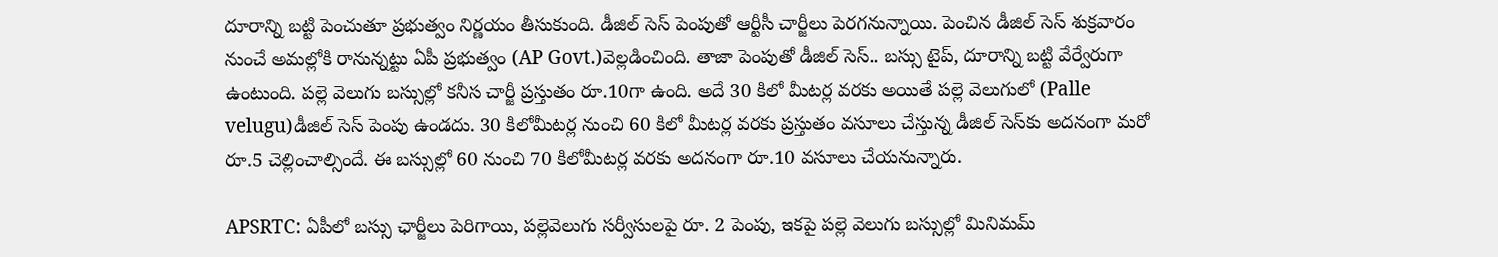దూరాన్ని బ‌ట్టి పెంచుతూ ప్ర‌భుత్వం నిర్ణ‌యం తీసుకుంది. డీజిల్ సెస్ పెంపుతో ఆర్టీసీ చార్జీలు పెర‌గ‌నున్నాయి. పెంచిన డీజిల్ సెస్ శుక్ర‌వారం నుంచే అమ‌ల్లోకి రానున్నట్టు ఏపీ ప్ర‌భుత్వం (AP Govt.)వెల్లడించింది. తాజా పెంపుతో డీజిల్ సెస్.. బ‌స్సు టైప్, దూరాన్ని బ‌ట్టి వేర్వేరుగా ఉంటుంది. ప‌ల్లె వెలుగు బ‌స్సుల్లో క‌నీస చార్జీ ప్ర‌స్తుతం రూ.10గా ఉంది. అదే 30 కిలో మీట‌ర్ల వ‌ర‌కు అయితే ప‌ల్లె వెలుగులో (Palle velugu)డీజిల్ సెస్ పెంపు ఉండ‌దు. 30 కిలోమీటర్ల నుంచి 60 కిలో మీట‌ర్ల వ‌ర‌కు ప్ర‌స్తుతం వ‌సూలు చేస్తున్న డీజిల్ సెస్‌కు అద‌నంగా మ‌రో రూ.5 చెల్లించాల్సిందే. ఈ బ‌స్సుల్లో 60 నుంచి 70 కిలోమీట‌ర్ల వ‌ర‌కు అద‌నంగా రూ.10 వ‌సూలు చేయ‌నున్నారు.

APSRTC: ఏపీలో బస్సు ఛార్జీలు పెరిగాయి, పల్లెవెలుగు సర్వీసులపై రూ. 2 పెంపు, ఇకపై పల్లె వెలుగు బస్సుల్లో మినిమమ్‌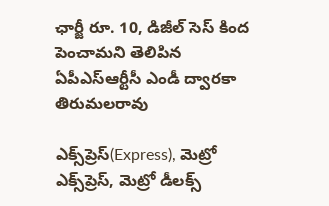ఛార్జీ రూ. 10, డిజీల్‌ సెస్‌ కింద పెంచామని తెలిపిన ఏపీఎస్‌ఆర్టీసీ ఎండీ ద్వారకా తిరుమలరావు

ఎక్స్‌ప్రెస్‌(Express), మెట్రో ఎక్స్‌ప్రెస్‌, మెట్రో డీల‌క్స్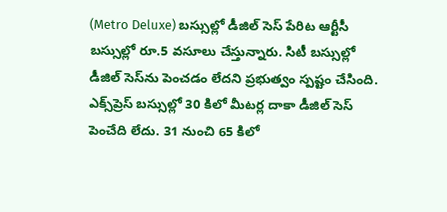(Metro Deluxe) బ‌స్సుల్లో డీజిల్ సెస్ పేరిట ఆర్టీసీ బస్సుల్లో రూ.5 వ‌సూలు చేస్తున్నారు. సిటీ బ‌స్సుల్లో డీజిల్ సెస్‌ను పెంచ‌డం లేద‌ని ప్రభుత్వం స్పష్టం చేసింది. ఎక్స్‌ప్రెస్ బ‌స్సుల్లో 30 కిలో మీట‌ర్ల దాకా డీజిల్ సెస్ పెంచేది లేదు. 31 నుంచి 65 కిలో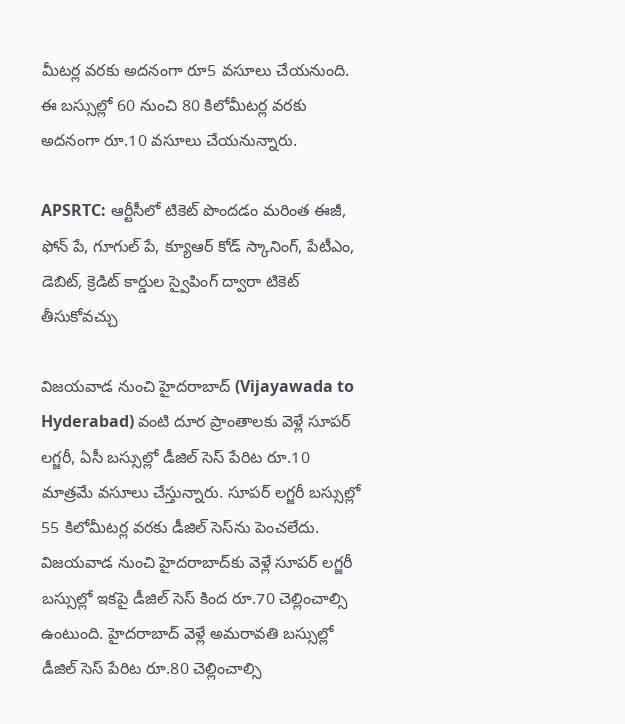మీట‌ర్ల వ‌ర‌కు అద‌నంగా రూ5 వ‌సూలు చేయనుంది. ఈ బ‌స్సుల్లో 60 నుంచి 80 కిలోమీట‌ర్ల వ‌ర‌కు అద‌నంగా రూ.10 వసూలు చేయ‌నున్నారు.

APSRTC: ఆర్టీసీలో టికెట్ పొందడం మరింత ఈజీ, ఫోన్ పే, గూగుల్ పే, క్యూఆర్ కోడ్ స్కానింగ్, పేటీఎం, డెబిట్, క్రెడిట్ కార్డుల స్వైపింగ్ ద్వారా టికెట్ తీసుకోవచ్చు

విజయవాడ నుంచి హైద‌రాబాద్‌ (Vijayawada to Hyderabad) వంటి దూర ప్రాంతాలకు వెళ్లే సూప‌ర్ ల‌గ్జ‌రీ, ఏసీ బ‌స్సుల్లో డీజిల్ సెస్ పేరిట రూ.10 మాత్ర‌మే వ‌సూలు చేస్తున్నారు. సూప‌ర్ ల‌గ్జ‌రీ బ‌స్సుల్లో 55 కిలోమీట‌ర్ల వరకు డీజిల్ సెస్‌ను పెంచ‌లేదు. విజయవాడ నుంచి హైద‌రాబాద్‌కు వెళ్లే సూప‌ర్ ల‌గ్జరీ బ‌స్సుల్లో ఇక‌పై డీజిల్ సెస్ కింద రూ.70 చెల్లించాల్సి ఉంటుంది. హైద‌రాబాద్ వెళ్లే అమ‌రావ‌తి బస్సుల్లో డీజిల్ సెస్ పేరిట రూ.80 చెల్లించాల్సి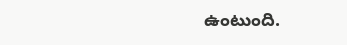ఉంటుంది.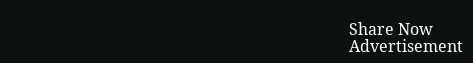Share Now
Advertisement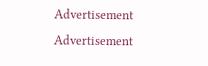Advertisement
Advertisement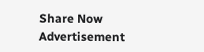Share Now
Advertisement